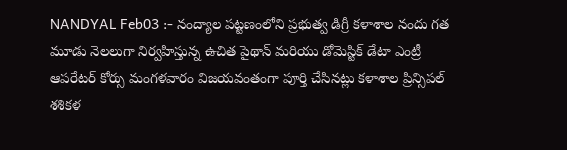NANDYAL Feb03 :- నంద్యాల పట్టణంలోని ప్రభుత్వ డిగ్రీ కళాశాల నందు గత మూడు నెలలుగా నిర్వహిస్తున్న ఉచిత పైథాన్ మరియు డోమెస్టిక్ డేటా ఎంట్రీ ఆపరేటర్ కోర్సు మంగళవారం విజయవంతంగా పూర్తి చేసినట్లు కళాశాల ప్రిన్సిపల్ శశికళ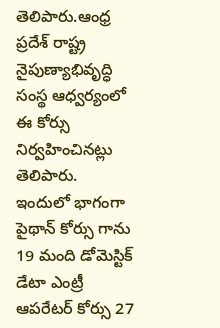తెలిపారు.ఆంధ్ర ప్రదేశ్ రాష్ట్ర నైపుణ్యాభివృద్ధి సంస్థ ఆధ్వర్యంలో ఈ కోర్సు నిర్వహించినట్లు తెలిపారు.
ఇందులో భాగంగా పైథాన్ కోర్సు గాను 19 మంది డోమెస్టిక్ డేటా ఎంట్రీ ఆపరేటర్ కోర్సు 27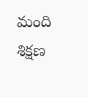మంది శిక్షణ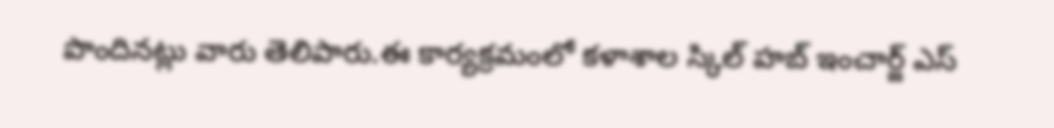పొందినట్లు వారు తెలిపారు.ఈ కార్యక్రమంలో కళాశాల స్కిల్ హబ్ ఇంచార్జ్ ఎస్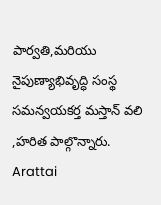పార్వతి,మరియు నైపుణ్యాభివృద్ధి సంస్థ సమన్వయకర్త మస్తాన్ వలి ,హరిత పాల్గొన్నారు.
Arattai